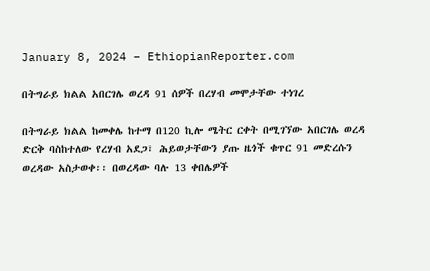January 8, 2024 – EthiopianReporter.com

በትግራይ ክልል አበርገሌ ወረዳ 91 ሰዎች በረሃብ መሞታቸው ተነገረ

በትግራይ ክልል ከመቀሌ ከተማ በ120 ኪሎ ሜትር ርቀት በሚገኘው አበርገሌ ወረዳ ድርቅ ባስከተለው የረሃብ አደጋ፣ ሕይወታቸውን ያጡ ዜጎች ቁጥር 91 መድረሱን ወረዳው አስታወቀ፡፡ በወረዳው ባሉ 13 ቀበሌዎች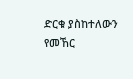ድርቁ ያስከተለውን የመኸር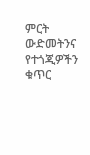ምርት ውድመትንና የተጎጂዎችን ቁጥር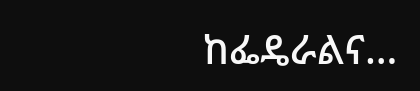ከፌዴራልና…